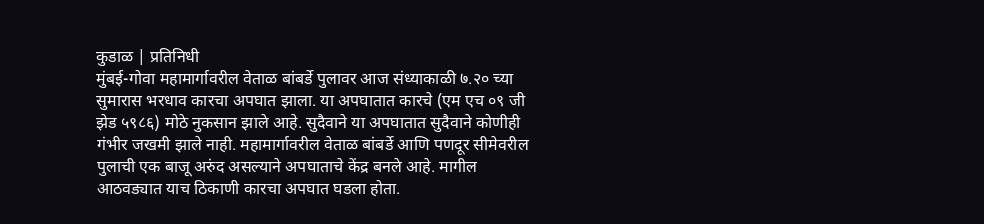कुडाळ | प्रतिनिधी
मुंबई-गोवा महामार्गावरील वेताळ बांबर्डे पुलावर आज संध्याकाळी ७.२० च्या सुमारास भरधाव कारचा अपघात झाला. या अपघातात कारचे (एम एच ०९ जी झेड ५९८६) मोठे नुकसान झाले आहे. सुदैवाने या अपघातात सुदैवाने कोणीही गंभीर जखमी झाले नाही. महामार्गावरील वेताळ बांबर्डे आणि पणदूर सीमेवरील पुलाची एक बाजू अरुंद असल्याने अपघाताचे केंद्र बनले आहे. मागील आठवड्यात याच ठिकाणी कारचा अपघात घडला होता.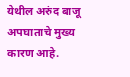येथील अरुंद बाजू अपघाताचे मुख्य कारण आहे.